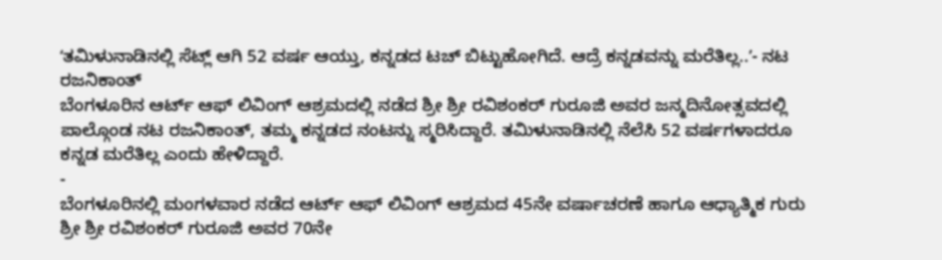ʻತಮಿಳುನಾಡಿನಲ್ಲಿ ಸೆಟ್ಲ್ ಆಗಿ 52 ವರ್ಷ ಆಯ್ತು, ಕನ್ನಡದ ಟಚ್ ಬಿಟ್ಟುಹೋಗಿದೆ. ಆದ್ರೆ ಕನ್ನಡವನ್ನು ಮರೆತಿಲ್ಲ..ʼ- ನಟ ರಜನಿಕಾಂತ್
ಬೆಂಗಳೂರಿನ ಆರ್ಟ್ ಆಫ್ ಲಿವಿಂಗ್ ಆಶ್ರಮದಲ್ಲಿ ನಡೆದ ಶ್ರೀ ಶ್ರೀ ರವಿಶಂಕರ್ ಗುರೂಜಿ ಅವರ ಜನ್ಮದಿನೋತ್ಸವದಲ್ಲಿ ಪಾಲ್ಗೊಂಡ ನಟ ರಜನಿಕಾಂತ್, ತಮ್ಮ ಕನ್ನಡದ ನಂಟನ್ನು ಸ್ಮರಿಸಿದ್ದಾರೆ. ತಮಿಳುನಾಡಿನಲ್ಲಿ ನೆಲೆಸಿ 52 ವರ್ಷಗಳಾದರೂ ಕನ್ನಡ ಮರೆತಿಲ್ಲ ಎಂದು ಹೇಳಿದ್ದಾರೆ.
-
ಬೆಂಗಳೂರಿನಲ್ಲಿ ಮಂಗಳವಾರ ನಡೆದ ಆರ್ಟ್ ಆಫ್ ಲಿವಿಂಗ್ ಆಶ್ರಮದ 45ನೇ ವರ್ಷಾಚರಣೆ ಹಾಗೂ ಆಧ್ಯಾತ್ಮಿಕ ಗುರು ಶ್ರೀ ಶ್ರೀ ರವಿಶಂಕರ್ ಗುರೂಜಿ ಅವರ 70ನೇ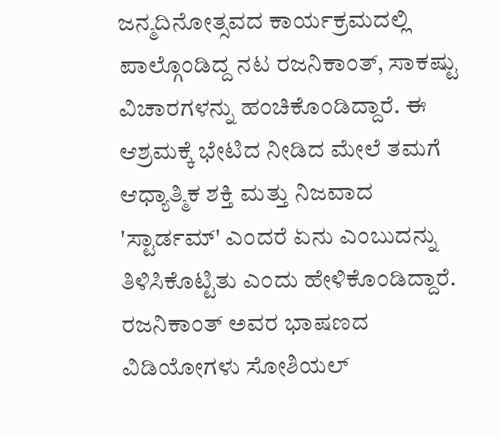ಜನ್ಮದಿನೋತ್ಸವದ ಕಾರ್ಯಕ್ರಮದಲ್ಲಿ ಪಾಲ್ಗೊಂಡಿದ್ದ ನಟ ರಜನಿಕಾಂತ್, ಸಾಕಷ್ಟು ವಿಚಾರಗಳನ್ನು ಹಂಚಿಕೊಂಡಿದ್ದಾರೆ. ಈ ಆಶ್ರಮಕ್ಕೆ ಭೇಟಿದ ನೀಡಿದ ಮೇಲೆ ತಮಗೆ ಆಧ್ಯಾತ್ಮಿಕ ಶಕ್ತಿ ಮತ್ತು ನಿಜವಾದ 'ಸ್ಟಾರ್ಡಮ್' ಎಂದರೆ ಏನು ಎಂಬುದನ್ನು ತಿಳಿಸಿಕೊಟ್ಟಿತು ಎಂದು ಹೇಳಿಕೊಂಡಿದ್ದಾರೆ. ರಜನಿಕಾಂತ್ ಅವರ ಭಾಷಣದ ವಿಡಿಯೋಗಳು ಸೋಶಿಯಲ್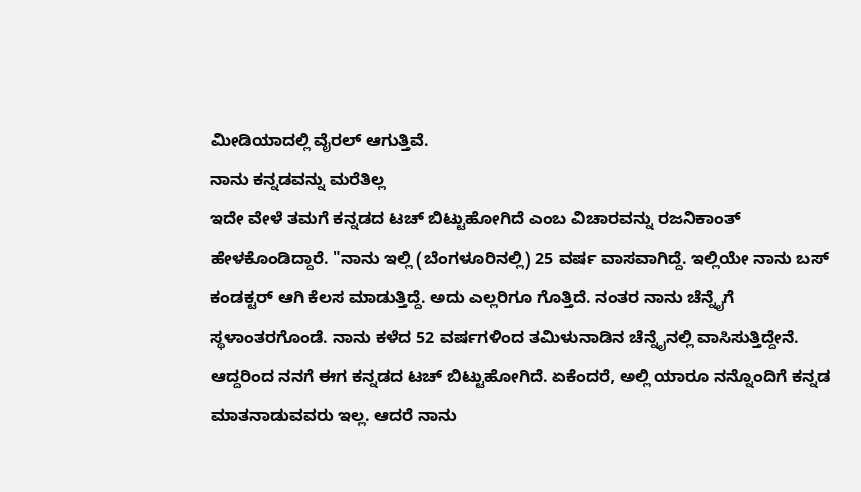ಮೀಡಿಯಾದಲ್ಲಿ ವೈರಲ್ ಆಗುತ್ತಿವೆ.
ನಾನು ಕನ್ನಡವನ್ನು ಮರೆತಿಲ್ಲ
ಇದೇ ವೇಳೆ ತಮಗೆ ಕನ್ನಡದ ಟಚ್ ಬಿಟ್ಟುಹೋಗಿದೆ ಎಂಬ ವಿಚಾರವನ್ನು ರಜನಿಕಾಂತ್ ಹೇಳಕೊಂಡಿದ್ದಾರೆ. "ನಾನು ಇಲ್ಲಿ (ಬೆಂಗಳೂರಿನಲ್ಲಿ) 25 ವರ್ಷ ವಾಸವಾಗಿದ್ದೆ. ಇಲ್ಲಿಯೇ ನಾನು ಬಸ್ ಕಂಡಕ್ಟರ್ ಆಗಿ ಕೆಲಸ ಮಾಡುತ್ತಿದ್ದೆ. ಅದು ಎಲ್ಲರಿಗೂ ಗೊತ್ತಿದೆ. ನಂತರ ನಾನು ಚೆನ್ನೈಗೆ ಸ್ಥಳಾಂತರಗೊಂಡೆ. ನಾನು ಕಳೆದ 52 ವರ್ಷಗಳಿಂದ ತಮಿಳುನಾಡಿನ ಚೆನ್ನೈನಲ್ಲಿ ವಾಸಿಸುತ್ತಿದ್ದೇನೆ. ಆದ್ದರಿಂದ ನನಗೆ ಈಗ ಕನ್ನಡದ ಟಚ್ ಬಿಟ್ಟುಹೋಗಿದೆ. ಏಕೆಂದರೆ, ಅಲ್ಲಿ ಯಾರೂ ನನ್ನೊಂದಿಗೆ ಕನ್ನಡ ಮಾತನಾಡುವವರು ಇಲ್ಲ. ಆದರೆ ನಾನು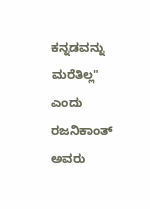ಕನ್ನಡವನ್ನು ಮರೆತಿಲ್ಲ" ಎಂದು ರಜನಿಕಾಂತ್ ಅವರು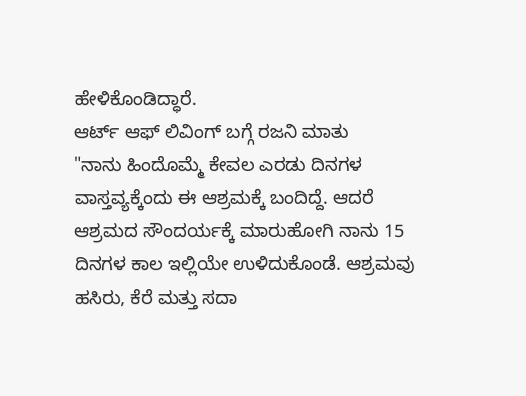ಹೇಳಿಕೊಂಡಿದ್ಧಾರೆ.
ಆರ್ಟ್ ಆಫ್ ಲಿವಿಂಗ್ ಬಗ್ಗೆ ರಜನಿ ಮಾತು
"ನಾನು ಹಿಂದೊಮ್ಮೆ ಕೇವಲ ಎರಡು ದಿನಗಳ ವಾಸ್ತವ್ಯಕ್ಕೆಂದು ಈ ಆಶ್ರಮಕ್ಕೆ ಬಂದಿದ್ದೆ. ಆದರೆ ಆಶ್ರಮದ ಸೌಂದರ್ಯಕ್ಕೆ ಮಾರುಹೋಗಿ ನಾನು 15 ದಿನಗಳ ಕಾಲ ಇಲ್ಲಿಯೇ ಉಳಿದುಕೊಂಡೆ. ಆಶ್ರಮವು ಹಸಿರು, ಕೆರೆ ಮತ್ತು ಸದಾ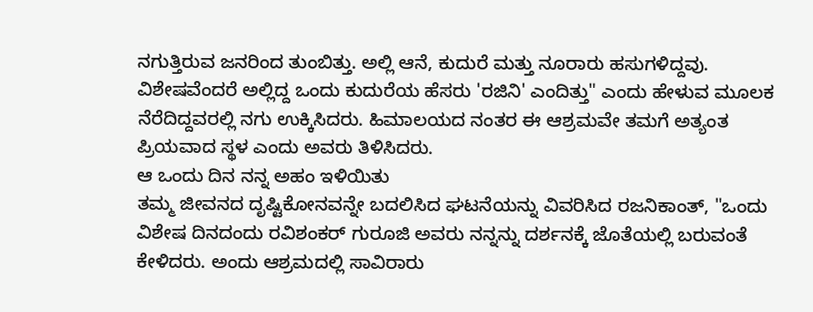ನಗುತ್ತಿರುವ ಜನರಿಂದ ತುಂಬಿತ್ತು. ಅಲ್ಲಿ ಆನೆ, ಕುದುರೆ ಮತ್ತು ನೂರಾರು ಹಸುಗಳಿದ್ದವು. ವಿಶೇಷವೆಂದರೆ ಅಲ್ಲಿದ್ದ ಒಂದು ಕುದುರೆಯ ಹೆಸರು 'ರಜಿನಿ' ಎಂದಿತ್ತು" ಎಂದು ಹೇಳುವ ಮೂಲಕ ನೆರೆದಿದ್ದವರಲ್ಲಿ ನಗು ಉಕ್ಕಿಸಿದರು. ಹಿಮಾಲಯದ ನಂತರ ಈ ಆಶ್ರಮವೇ ತಮಗೆ ಅತ್ಯಂತ ಪ್ರಿಯವಾದ ಸ್ಥಳ ಎಂದು ಅವರು ತಿಳಿಸಿದರು.
ಆ ಒಂದು ದಿನ ನನ್ನ ಅಹಂ ಇಳಿಯಿತು
ತಮ್ಮ ಜೀವನದ ದೃಷ್ಟಿಕೋನವನ್ನೇ ಬದಲಿಸಿದ ಘಟನೆಯನ್ನು ವಿವರಿಸಿದ ರಜನಿಕಾಂತ್, "ಒಂದು ವಿಶೇಷ ದಿನದಂದು ರವಿಶಂಕರ್ ಗುರೂಜಿ ಅವರು ನನ್ನನ್ನು ದರ್ಶನಕ್ಕೆ ಜೊತೆಯಲ್ಲಿ ಬರುವಂತೆ ಕೇಳಿದರು. ಅಂದು ಆಶ್ರಮದಲ್ಲಿ ಸಾವಿರಾರು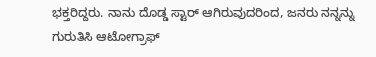ಭಕ್ತರಿದ್ದರು. ನಾನು ದೊಡ್ಡ ಸ್ಟಾರ್ ಆಗಿರುವುದರಿಂದ, ಜನರು ನನ್ನನ್ನು ಗುರುತಿಸಿ ಆಟೋಗ್ರಾಫ್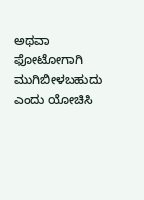ಅಥವಾ ಫೋಟೋಗಾಗಿ ಮುಗಿಬೀಳಬಹುದು ಎಂದು ಯೋಚಿಸಿ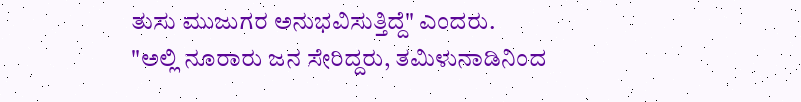ತುಸು ಮುಜುಗರ ಅನುಭವಿಸುತ್ತಿದ್ದೆ" ಎಂದರು.
"ಅಲ್ಲಿ ನೂರಾರು ಜನ ಸೇರಿದ್ದರು, ತಮಿಳುನಾಡಿನಿಂದ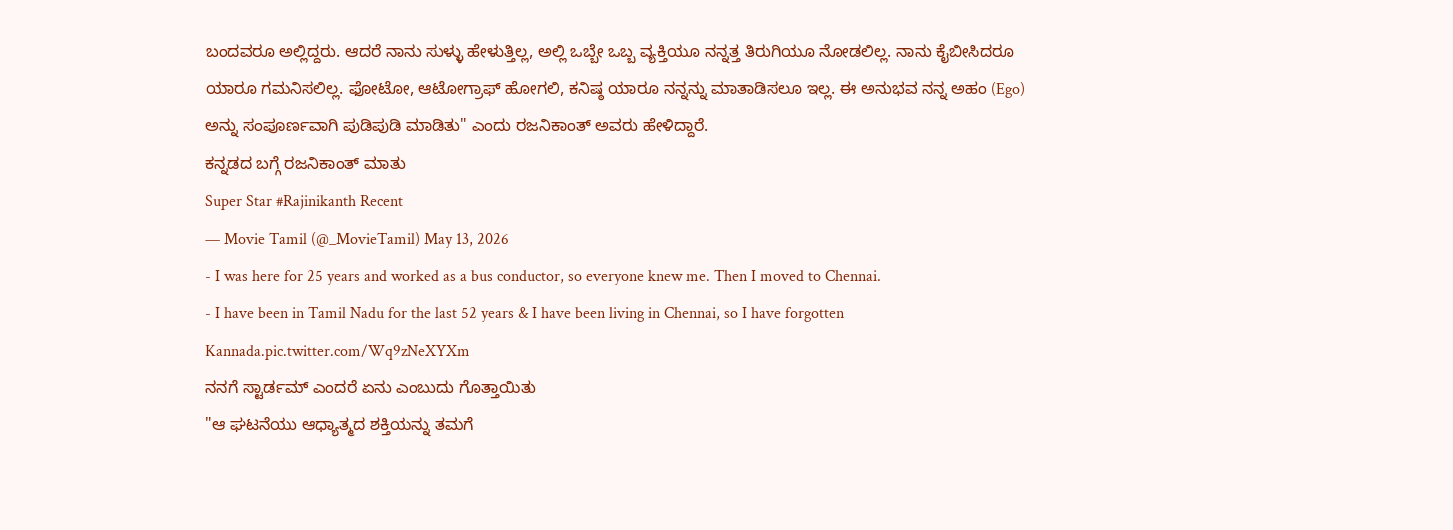ಬಂದವರೂ ಅಲ್ಲಿದ್ದರು. ಆದರೆ ನಾನು ಸುಳ್ಳು ಹೇಳುತ್ತಿಲ್ಲ, ಅಲ್ಲಿ ಒಬ್ಬೇ ಒಬ್ಬ ವ್ಯಕ್ತಿಯೂ ನನ್ನತ್ತ ತಿರುಗಿಯೂ ನೋಡಲಿಲ್ಲ. ನಾನು ಕೈಬೀಸಿದರೂ ಯಾರೂ ಗಮನಿಸಲಿಲ್ಲ. ಫೋಟೋ, ಆಟೋಗ್ರಾಫ್ ಹೋಗಲಿ, ಕನಿಷ್ಠ ಯಾರೂ ನನ್ನನ್ನು ಮಾತಾಡಿಸಲೂ ಇಲ್ಲ. ಈ ಅನುಭವ ನನ್ನ ಅಹಂ (Ego) ಅನ್ನು ಸಂಪೂರ್ಣವಾಗಿ ಪುಡಿಪುಡಿ ಮಾಡಿತು" ಎಂದು ರಜನಿಕಾಂತ್ ಅವರು ಹೇಳಿದ್ದಾರೆ.
ಕನ್ನಡದ ಬಗ್ಗೆ ರಜನಿಕಾಂತ್ ಮಾತು
Super Star #Rajinikanth Recent
— Movie Tamil (@_MovieTamil) May 13, 2026
- I was here for 25 years and worked as a bus conductor, so everyone knew me. Then I moved to Chennai.
- I have been in Tamil Nadu for the last 52 years & I have been living in Chennai, so I have forgotten Kannada.pic.twitter.com/Wq9zNeXYXm
ನನಗೆ ಸ್ಟಾರ್ಡಮ್ ಎಂದರೆ ಏನು ಎಂಬುದು ಗೊತ್ತಾಯಿತು
"ಆ ಘಟನೆಯು ಆಧ್ಯಾತ್ಮದ ಶಕ್ತಿಯನ್ನು ತಮಗೆ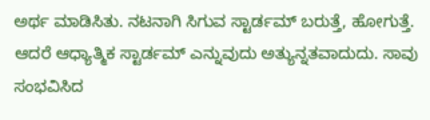ಅರ್ಥ ಮಾಡಿಸಿತು. ನಟನಾಗಿ ಸಿಗುವ ಸ್ಟಾರ್ಡಮ್ ಬರುತ್ತೆ, ಹೋಗುತ್ತೆ. ಆದರೆ ಆಧ್ಯಾತ್ಮಿಕ ಸ್ಟಾರ್ಡಮ್ ಎನ್ನುವುದು ಅತ್ಯುನ್ನತವಾದುದು. ಸಾವು ಸಂಭವಿಸಿದ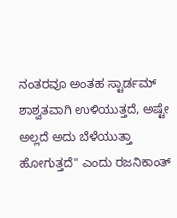ನಂತರವೂ ಅಂತಹ ಸ್ಟಾರ್ಡಮ್ ಶಾಶ್ವತವಾಗಿ ಉಳಿಯುತ್ತದೆ, ಅಷ್ಟೇ ಅಲ್ಲದೆ ಅದು ಬೆಳೆಯುತ್ತಾ ಹೋಗುತ್ತದೆ" ಎಂದು ರಜನಿಕಾಂತ್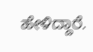ಹೇಳಿದ್ದಾರೆ.